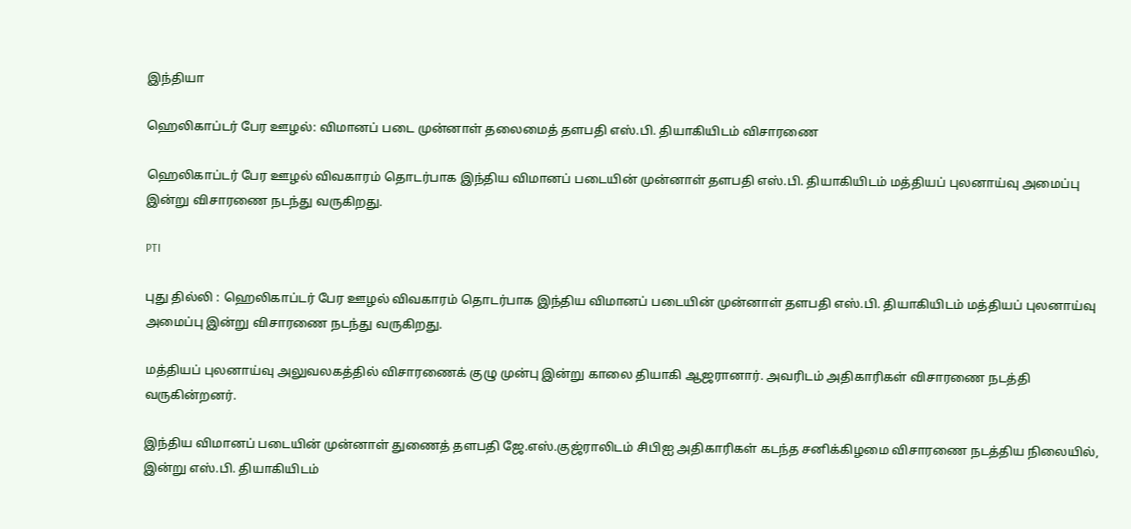இந்தியா

ஹெலிகாப்டர் பேர ஊழல்: விமானப் படை முன்னாள் தலைமைத் தளபதி எஸ்.பி. தியாகியிடம் விசாரணை

ஹெலிகாப்டர் பேர ஊழல் விவகாரம் தொடர்பாக இந்திய விமானப் படையின் முன்னாள் தளபதி எஸ்.பி. தியாகியிடம் மத்தியப் புலனாய்வு அமைப்பு இன்று விசாரணை நடந்து வருகிறது.

PTI

புது தில்லி : ஹெலிகாப்டர் பேர ஊழல் விவகாரம் தொடர்பாக இந்திய விமானப் படையின் முன்னாள் தளபதி எஸ்.பி. தியாகியிடம் மத்தியப் புலனாய்வு அமைப்பு இன்று விசாரணை நடந்து வருகிறது.

மத்தியப் புலனாய்வு அலுவலகத்தில் விசாரணைக் குழு முன்பு இன்று காலை தியாகி ஆஜரானார். அவரிடம் அதிகாரிகள் விசாரணை நடத்தி வருகின்றனர்.

இந்திய விமானப் படையின் முன்னாள் துணைத் தளபதி ஜே.எஸ்.குஜ்ராலிடம் சிபிஐ அதிகாரிகள் கடந்த சனிக்கிழமை விசாரணை நடத்திய நிலையில், இன்று எஸ்.பி. தியாகியிடம்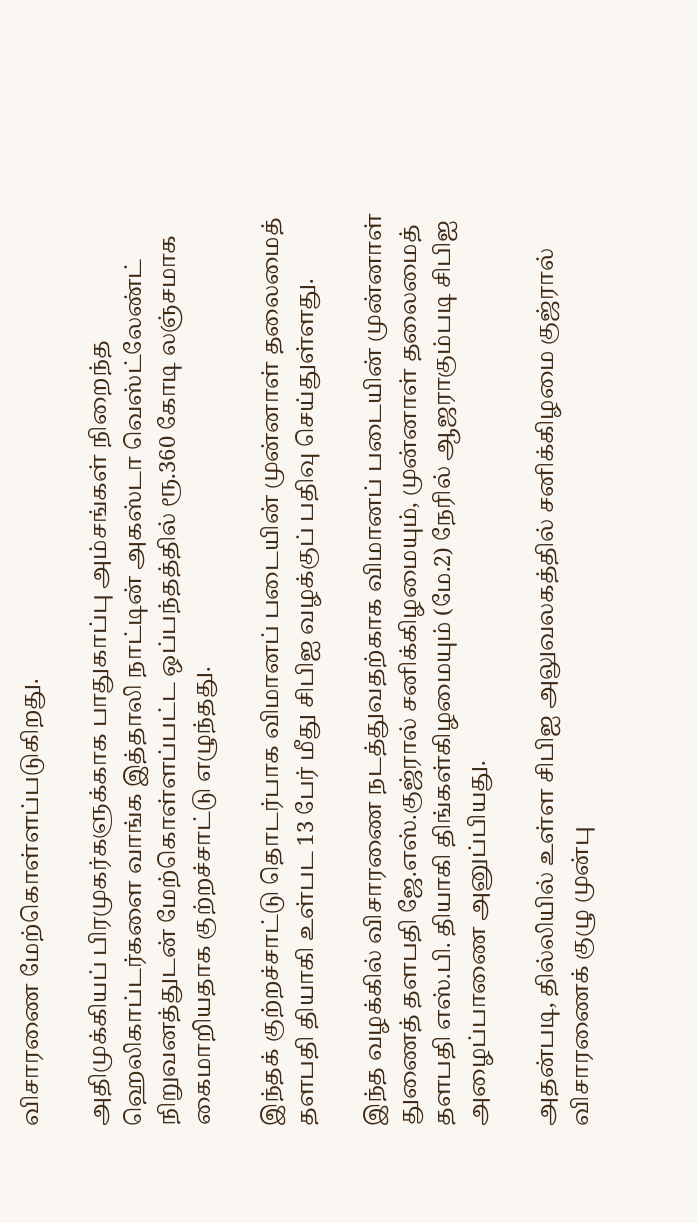விசாரணை மேற்கொள்ளப்படுகிறது.

அதிமுக்கியப் பிரமுகர்களுக்காக பாதுகாப்பு அம்சங்கள் நிறைந்த ஹெலிகாப்டர்களை வாங்க இத்தாலி நாட்டின் அகஸ்டா வெஸ்ட்லேண்ட் நிறுவனத்துடன் மேற்கொள்ளப்பட்ட ஒப்பந்தத்தில் ரூ.360 கோடி லஞ்சமாக கைமாறியதாக குற்றச்சாட்டு எழுந்தது.

இந்தக் குற்றச்சாட்டு தொடர்பாக விமானப் படையின் முன்னாள் தலைமைத் தளபதி தியாகி உள்பட 13 பேர் மீது சிபிஐ வழக்குப் பதிவு செய்துள்ளது.

இந்த வழக்கில் விசாரணை நடத்துவதற்காக விமானப் படையின் முன்னாள் துணைத் தளபதி ஜே.எஸ்.குஜ்ரால் சனிக்கிழமையும், முன்னாள் தலைமைத் தளபதி எஸ்.பி. தியாகி திங்கள்கிழமையும் (மே.2) நேரில் ஆஜராகும்படி சிபிஐ அழைப்பாணை அனுப்பியது.

அதன்படி, தில்லியில் உள்ள சிபிஐ அலுவலகத்தில் சனிக்கிழமை குஜ்ரால் விசாரணைக் குழு முன்பு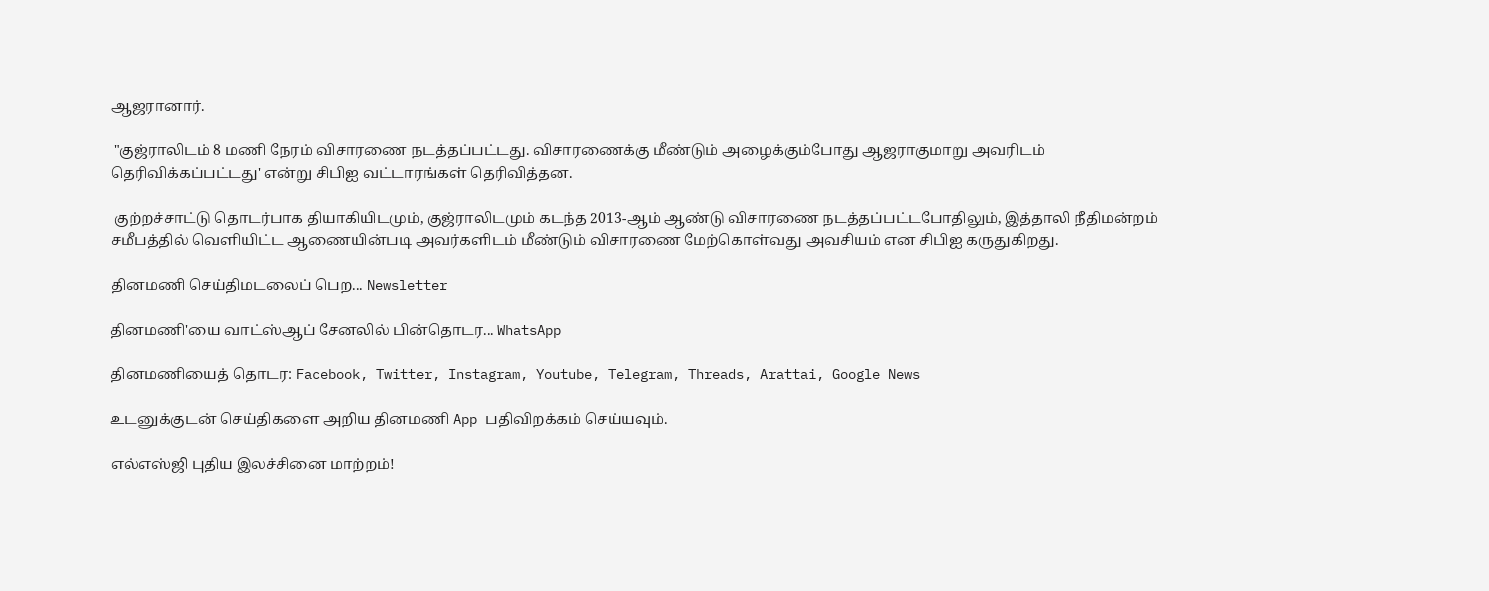ஆஜரானார்.

 "குஜ்ராலிடம் 8 மணி நேரம் விசாரணை நடத்தப்பட்டது. விசாரணைக்கு மீண்டும் அழைக்கும்போது ஆஜராகுமாறு அவரிடம் தெரிவிக்கப்பட்டது' என்று சிபிஐ வட்டாரங்கள் தெரிவித்தன.

 குற்றச்சாட்டு தொடர்பாக தியாகியிடமும், குஜ்ராலிடமும் கடந்த 2013-ஆம் ஆண்டு விசாரணை நடத்தப்பட்டபோதிலும், இத்தாலி நீதிமன்றம் சமீபத்தில் வெளியிட்ட ஆணையின்படி அவர்களிடம் மீண்டும் விசாரணை மேற்கொள்வது அவசியம் என சிபிஐ கருதுகிறது.

தினமணி செய்திமடலைப் பெற... Newsletter

தினமணி'யை வாட்ஸ்ஆப் சேனலில் பின்தொடர... WhatsApp

தினமணியைத் தொடர: Facebook, Twitter, Instagram, Youtube, Telegram, Threads, Arattai, Google News

உடனுக்குடன் செய்திகளை அறிய தினமணி App பதிவிறக்கம் செய்யவும்.

எல்எஸ்ஜி புதிய இலச்சினை மாற்றம்!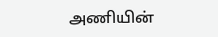அணியின்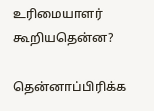உரிமையாளர் கூறியதென்ன?

தென்னாப்பிரிக்க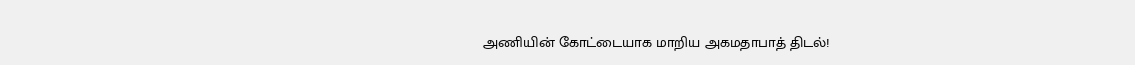அணியின் கோட்டையாக மாறிய அகமதாபாத் திடல்!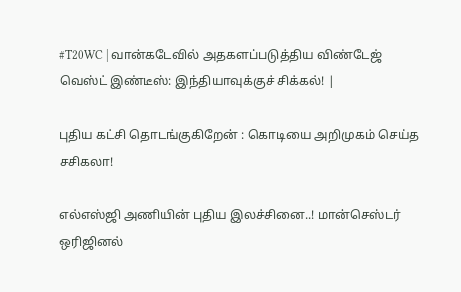#T20WC | வான்கடேவில் அதகளப்படுத்திய விண்டேஜ் வெஸ்ட் இண்டீஸ்: இந்தியாவுக்குச் சிக்கல்! |

புதிய கட்சி தொடங்குகிறேன் : கொடியை அறிமுகம் செய்த சசிகலா!

எல்எஸ்ஜி அணியின் புதிய இலச்சினை..! மான்செஸ்டர் ஒரிஜினல்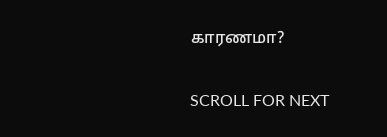காரணமா?

SCROLL FOR NEXT